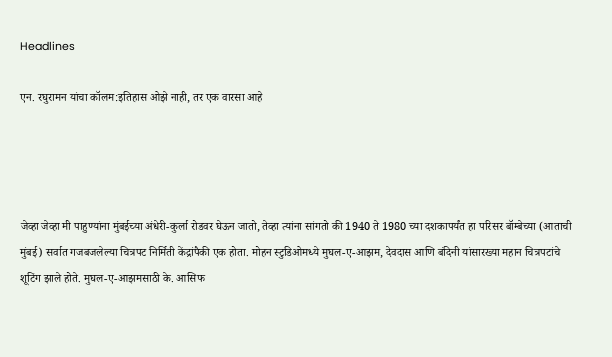Headlines

एन. रघुरामन यांचा कॉलम:इतिहास ओझे नाही, तर एक वारसा आहे




जेव्हा जेव्हा मी पाहुण्यांना मुंबईच्या अंधेरी-कुर्ला रोडवर घेऊन जातो, तेव्हा त्यांना सांगतो की 1940 ते 1980 च्या दशकापर्यंत हा परिसर बॉम्बेच्या (आताची मुंबई) सर्वात गजबजलेल्या चित्रपट निर्मिती केंद्रांपैकी एक होता. मोहन स्टुडिओमध्ये मुघल-ए-आझम, देवदास आणि बंदिनी यांसारख्या महान चित्रपटांचे शूटिंग झाले होते. मुघल-ए-आझमसाठी के. आसिफ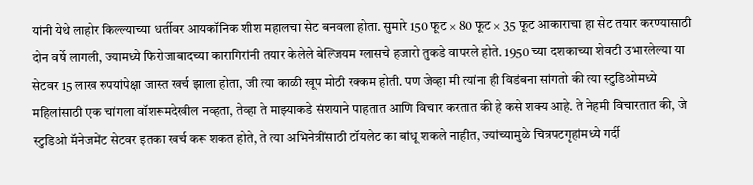यांनी येथे लाहोर किल्ल्याच्या धर्तीवर आयकॉनिक शीश महालचा सेट बनवला होता. सुमारे 150 फूट × 80 फूट × 35 फूट आकाराचा हा सेट तयार करण्यासाठी दोन वर्षे लागली, ज्यामध्ये फिरोजाबादच्या कारागिरांनी तयार केलेले बेल्जियम ग्लासचे हजारो तुकडे वापरले होते. 1950 च्या दशकाच्या शेवटी उभारलेल्या या सेटवर 15 लाख रुपयांपेक्षा जास्त खर्च झाला होता, जी त्या काळी खूप मोठी रक्कम होती. पण जेव्हा मी त्यांना ही विडंबना सांगतो की त्या स्टुडिओमध्ये महिलांसाठी एक चांगला वॉशरूमदेखील नव्हता, तेव्हा ते माझ्याकडे संशयाने पाहतात आणि विचार करतात की हे कसे शक्य आहे. ते नेहमी विचारतात की, जे स्टुडिओ मॅनेजमेंट सेटवर इतका खर्च करू शकत होते, ते त्या अभिनेत्रींसाठी टॉयलेट का बांधू शकले नाहीत, ज्यांच्यामुळे चित्रपटगृहांमध्ये गर्दी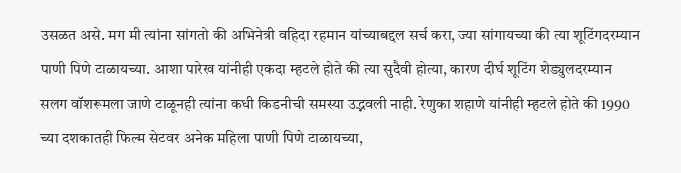उसळत असे. मग मी त्यांना सांगतो की अभिनेत्री वहिदा रहमान यांच्याबद्दल सर्च करा, ज्या सांगायच्या की त्या शूटिंगदरम्यान पाणी पिणे टाळायच्या. आशा पारेख यांनीही एकदा म्हटले होते की त्या सुदैवी होत्या, कारण दीर्घ शूटिंग शेड्युलदरम्यान सलग वॉशरूमला जाणे टाळूनही त्यांना कधी किडनीची समस्या उद्भवली नाही. रेणुका शहाणे यांनीही म्हटले होते की 1990 च्या दशकातही फिल्म सेटवर अनेक महिला पाणी पिणे टाळायच्या,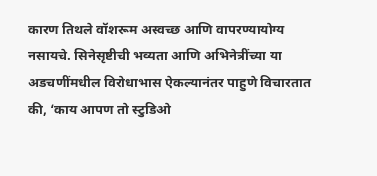कारण तिथले वॉशरूम अस्वच्छ आणि वापरण्यायोग्य नसायचे. सिनेसृष्टीची भव्यता आणि अभिनेत्रींच्या या अडचणींमधील विरोधाभास ऐकल्यानंतर पाहुणे विचारतात की, ‘काय आपण तो स्टुडिओ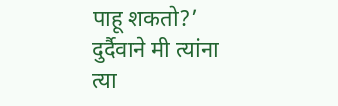पाहू शकतो?’ दुर्दैवाने मी त्यांना त्या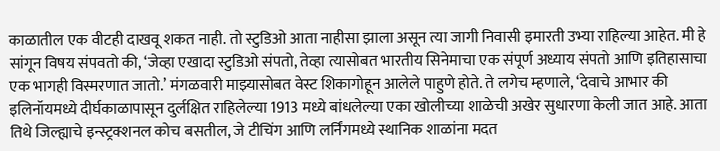काळातील एक वीटही दाखवू शकत नाही. तो स्टुडिओ आता नाहीसा झाला असून त्या जागी निवासी इमारती उभ्या राहिल्या आहेत. मी हे सांगून विषय संपवतो की, ‘जेव्हा एखादा स्टुडिओ संपतो, तेव्हा त्यासोबत भारतीय सिनेमाचा एक संपूर्ण अध्याय संपतो आणि इतिहासाचा एक भागही विस्मरणात जातो.’ मंगळवारी माझ्यासोबत वेस्ट शिकागोहून आलेले पाहुणे होते. ते लगेच म्हणाले, ‘देवाचे आभार की इलिनॉयमध्ये दीर्घकाळापासून दुर्लक्षित राहिलेल्या 1913 मध्ये बांधलेल्या एका खोलीच्या शाळेची अखेर सुधारणा केली जात आहे. आता तिथे जिल्ह्याचे इन्स्ट्रक्शनल कोच बसतील, जे टीचिंग आणि लर्निंगमध्ये स्थानिक शाळांना मदत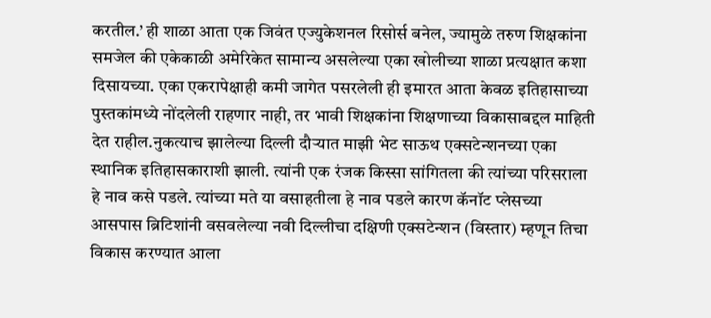करतील.’ ही शाळा आता एक जिवंत एज्युकेशनल रिसोर्स बनेल, ज्यामुळे तरुण शिक्षकांना समजेल की एकेकाळी अमेरिकेत सामान्य असलेल्या एका खोलीच्या शाळा प्रत्यक्षात कशा दिसायच्या. एका एकरापेक्षाही कमी जागेत पसरलेली ही इमारत आता केवळ इतिहासाच्या पुस्तकांमध्ये नोंदलेली राहणार नाही, तर भावी शिक्षकांना शिक्षणाच्या विकासाबद्दल माहिती देत राहील.नुकत्याच झालेल्या दिल्ली दौऱ्यात माझी भेट साऊथ एक्सटेन्शनच्या एका स्थानिक इतिहासकाराशी झाली. त्यांनी एक रंजक किस्सा सांगितला की त्यांच्या परिसराला हे नाव कसे पडले. त्यांच्या मते या वसाहतीला हे नाव पडले कारण कॅनॉट प्लेसच्या आसपास ब्रिटिशांनी वसवलेल्या नवी दिल्लीचा दक्षिणी एक्सटेन्शन (विस्तार) म्हणून तिचा विकास करण्यात आला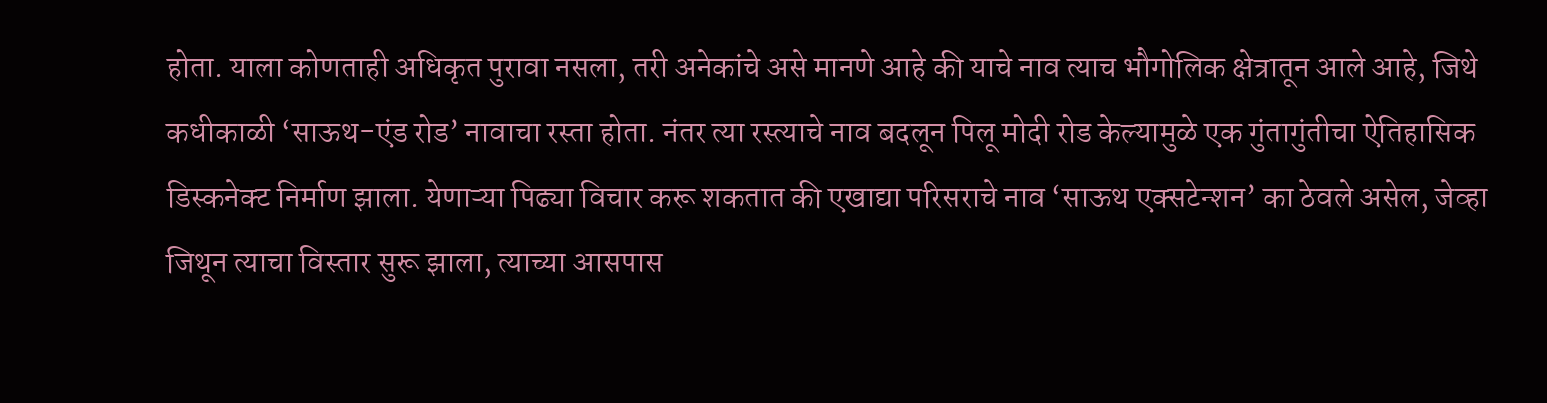होता. याला कोणताही अधिकृत पुरावा नसला, तरी अनेकांचे असे मानणे आहे की याचे नाव त्याच भौगोलिक क्षेत्रातून आले आहे, जिथे कधीकाळी ‘साऊथ-एंड रोड’ नावाचा रस्ता होता. नंतर त्या रस्त्याचे नाव बदलून पिलू मोदी रोड केल्यामुळे एक गुंतागुंतीचा ऐतिहासिक डिस्कनेक्ट निर्माण झाला. येणाऱ्या पिढ्या विचार करू शकतात की एखाद्या परिसराचे नाव ‘साऊथ एक्सटेन्शन’ का ठेवले असेल, जेव्हा जिथून त्याचा विस्तार सुरू झाला, त्याच्या आसपास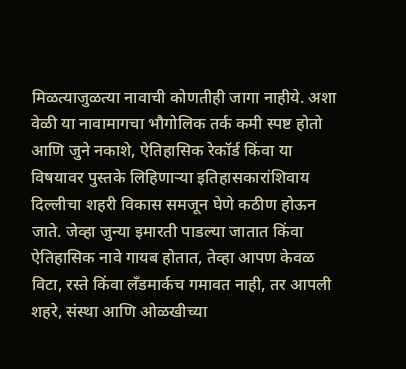मिळत्याजुळत्या नावाची कोणतीही जागा नाहीये. अशा वेळी या नावामागचा भौगोलिक तर्क कमी स्पष्ट होतो आणि जुने नकाशे, ऐतिहासिक रेकॉर्ड किंवा या विषयावर पुस्तके लिहिणाऱ्या इतिहासकारांशिवाय दिल्लीचा शहरी विकास समजून घेणे कठीण होऊन जाते. जेव्हा जुन्या इमारती पाडल्या जातात किंवा ऐतिहासिक नावे गायब होतात, तेव्हा आपण केवळ विटा, रस्ते किंवा लँडमार्कच गमावत नाही, तर आपली शहरे, संस्था आणि ओळखीच्या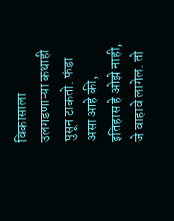विकासाला उलगडणाऱ्या कथाही पुसून टाकतो. फंडा असा आहे की, इतिहास हे ओझे नाही, जे वाहावे लागेल. तो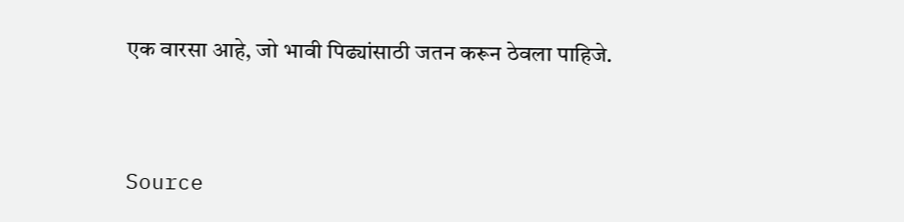एक वारसा आहे, जो भावी पिढ्यांसाठी जतन करून ठेवला पाहिजे.



Source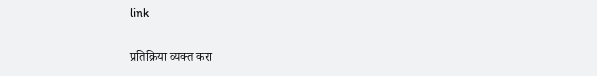link

प्रतिक्रिया व्यक्त करा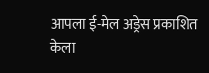आपला ई-मेल अड्रेस प्रकाशित केला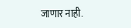जाणार नाही.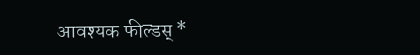आवश्यक फील्डस् *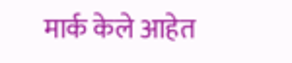मार्क केले आहेत